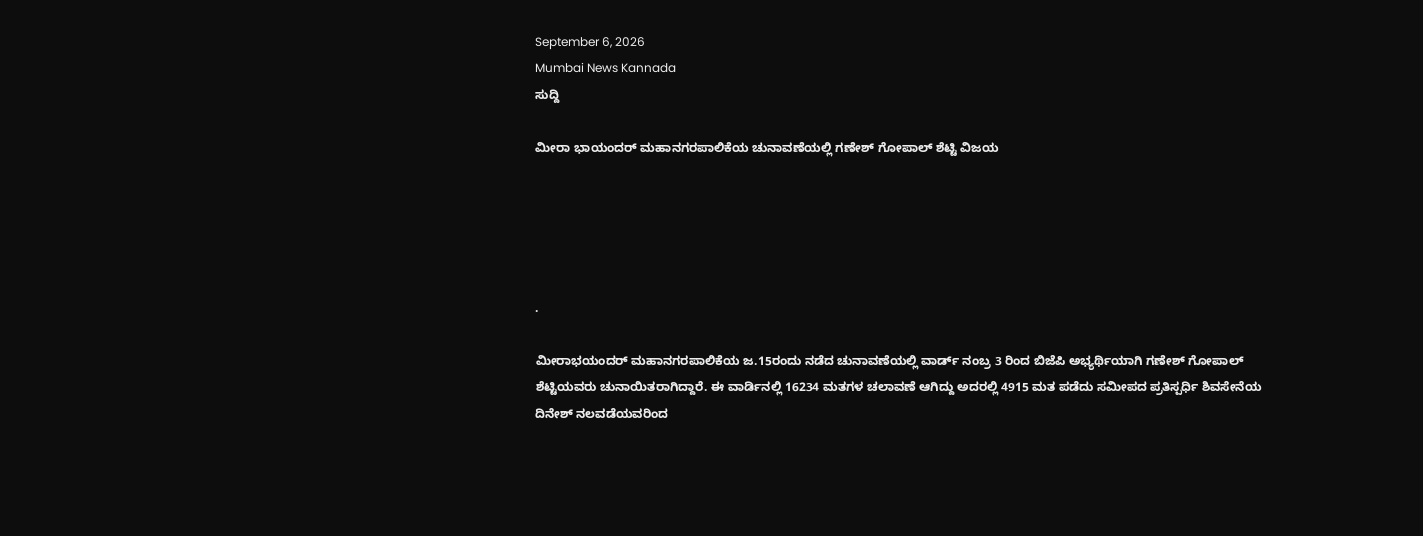September 6, 2026
Mumbai News Kannada
ಸುದ್ದಿ

ಮೀರಾ ಭಾಯಂದರ್ ಮಹಾನಗರಪಾಲಿಕೆಯ ಚುನಾವಣೆಯಲ್ಲಿ ಗಣೇಶ್ ಗೋಪಾಲ್ ಶೆಟ್ಟಿ ವಿಜಯ





.

ಮೀರಾಭಯಂದರ್ ಮಹಾನಗರಪಾಲಿಕೆಯ ಜ.15ರಂದು ನಡೆದ ಚುನಾವಣೆಯಲ್ಲಿ ವಾರ್ಡ್ ನಂಬ್ರ 3 ರಿಂದ ಬಿಜೆಪಿ ಅಭ್ಯರ್ಥಿಯಾಗಿ ಗಣೇಶ್ ಗೋಪಾಲ್ ಶೆಟ್ಟಿಯವರು ಚುನಾಯಿತರಾಗಿದ್ದಾರೆ. ಈ ವಾರ್ಡಿನಲ್ಲಿ 16234 ಮತಗಳ ಚಲಾವಣೆ ಆಗಿದ್ದು ಅದರಲ್ಲಿ 4915 ಮತ ಪಡೆದು ಸಮೀಪದ ಪ್ರತಿಸ್ಪರ್ಧಿ ಶಿವಸೇನೆಯ ದಿನೇಶ್ ನಲವಡೆಯವರಿಂದ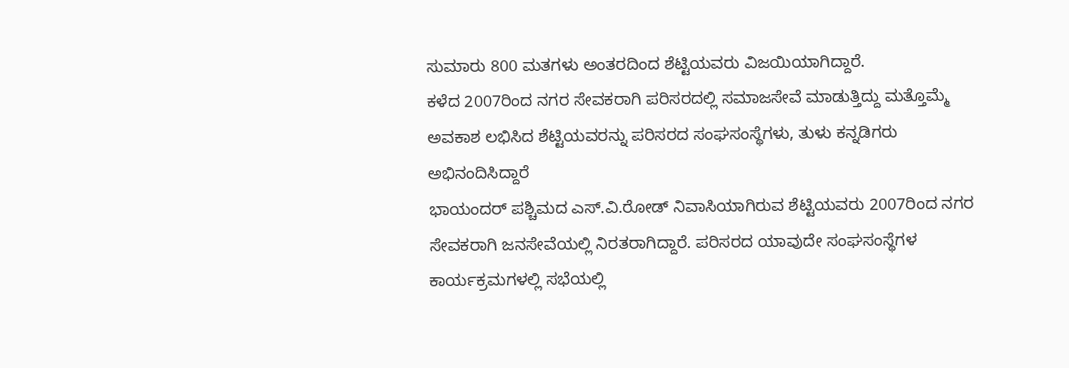ಸುಮಾರು 800 ಮತಗಳು ಅಂತರದಿಂದ ಶೆಟ್ಟಿಯವರು ವಿಜಯಿಯಾಗಿದ್ದಾರೆ.
ಕಳೆದ 2007ರಿಂದ ನಗರ ಸೇವಕರಾಗಿ ಪರಿಸರದಲ್ಲಿ ಸಮಾಜಸೇವೆ ಮಾಡುತ್ತಿದ್ದು ಮತ್ತೊಮ್ಮೆ ಅವಕಾಶ ಲಭಿಸಿದ ಶೆಟ್ಟಿಯವರನ್ನು ಪರಿಸರದ ಸಂಘಸಂಸ್ಥೆಗಳು, ತುಳು ಕನ್ನಡಿಗರು ಅಭಿನಂದಿಸಿದ್ದಾರೆ
ಭಾಯಂದರ್ ಪಶ್ಚಿಮದ ಎಸ್.ವಿ.ರೋಡ್ ನಿವಾಸಿಯಾಗಿರುವ ಶೆಟ್ಟಿಯವರು 2007ರಿಂದ ನಗರ ಸೇವಕರಾಗಿ ಜನಸೇವೆಯಲ್ಲಿ ನಿರತರಾಗಿದ್ದಾರೆ. ಪರಿಸರದ ಯಾವುದೇ ಸಂಘಸಂಸ್ಥೆಗಳ ಕಾರ್ಯಕ್ರಮಗಳಲ್ಲಿ ಸಭೆಯಲ್ಲಿ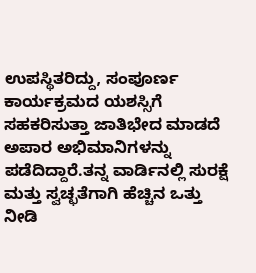ಉಪಸ್ಥಿತರಿದ್ದು, ಸಂಪೂರ್ಣ ಕಾರ್ಯಕ್ರಮದ ಯಶಸ್ಸಿಗೆ ಸಹಕರಿಸುತ್ತಾ ಜಾತಿಭೇದ ಮಾಡದೆ ಅಪಾರ ಅಭಿಮಾನಿಗಳನ್ನು ಪಡೆದಿದ್ದಾರೆ.ತನ್ನ ವಾರ್ಡಿನಲ್ಲಿ ಸುರಕ್ಷೆ ಮತ್ತು ಸ್ವಚ್ಛತೆಗಾಗಿ ಹೆಚ್ಚಿನ ಒತ್ತು ನೀಡಿ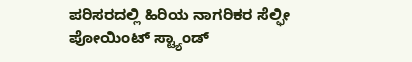ಪರಿಸರದಲ್ಲಿ ಹಿರಿಯ ನಾಗರಿಕರ ಸೆಲ್ಫೀ ಪೋಯಿಂಟ್ ಸ್ಟ್ಯಾಂಡ್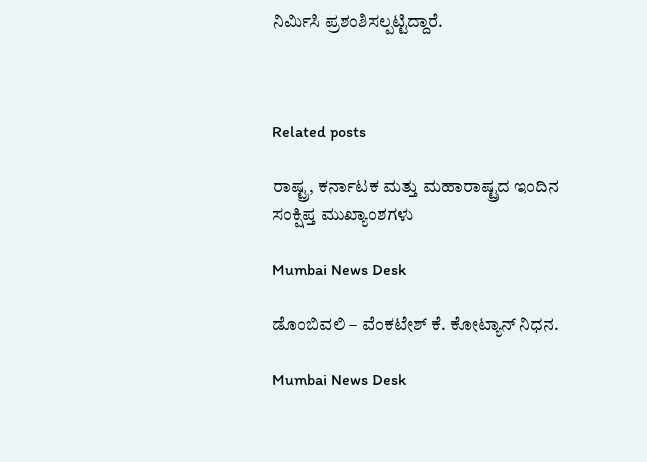ನಿರ್ಮಿಸಿ ಪ್ರಶಂಶಿಸಲ್ಪಟ್ಟಿದ್ದಾರೆ.



Related posts

ರಾಷ್ಟ್ರ, ಕರ್ನಾಟಕ ಮತ್ತು ಮಹಾರಾಷ್ಟ್ರದ ಇಂದಿನ ಸಂಕ್ಷಿಪ್ತ ಮುಖ್ಯಾಂಶಗಳು

Mumbai News Desk

ಡೊಂಬಿವಲಿ – ವೆಂಕಟೇಶ್ ಕೆ. ಕೋಟ್ಯಾನ್ ನಿಧನ.

Mumbai News Desk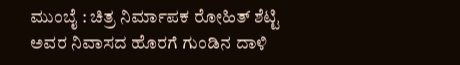ಮುಂಬೈ : ಚಿತ್ರ ನಿರ್ಮಾಪಕ ರೋಹಿತ್ ಶೆಟ್ಟಿ ಅವರ ನಿವಾಸದ ಹೊರಗೆ ಗುಂಡಿನ ದಾಳಿ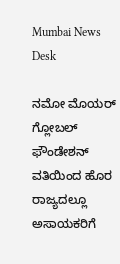Mumbai News Desk

ನಮೋ ಮೊಯರ್ ಗ್ಲೋಬಲ್ ಫೌಂಡೇಶನ್ ವತಿಯಿಂದ ಹೊರ ರಾಜ್ಯದಲ್ಲೂ ಅಸಾಯಕರಿಗೆ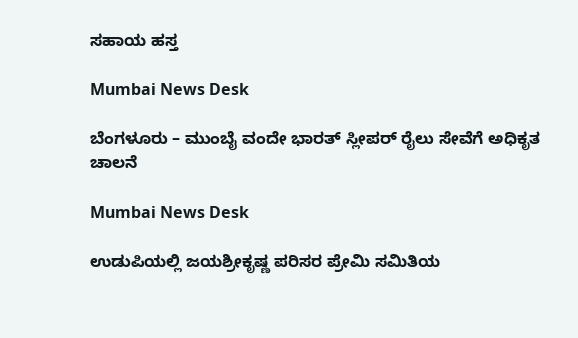ಸಹಾಯ ಹಸ್ತ

Mumbai News Desk

ಬೆಂಗಳೂರು – ಮುಂಬೈ ವಂದೇ ಭಾರತ್ ಸ್ಲೀಪರ್ ರೈಲು ಸೇವೆಗೆ ಅಧಿಕೃತ ಚಾಲನೆ

Mumbai News Desk

ಉಡುಪಿಯಲ್ಲಿ ಜಯಶ್ರೀಕೃಷ್ಣ ಪರಿಸರ ಪ್ರೇಮಿ ಸಮಿತಿಯ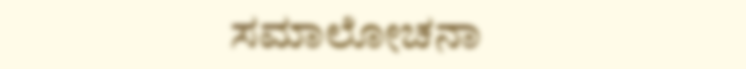ಸಮಾಲೋಚನಾ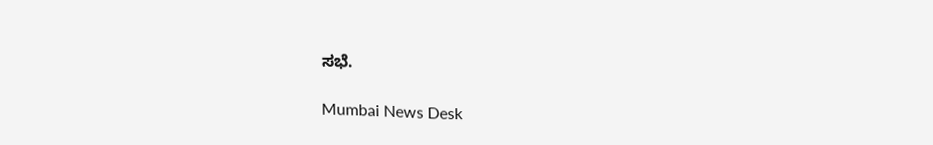ಸಭೆ.

Mumbai News Desk